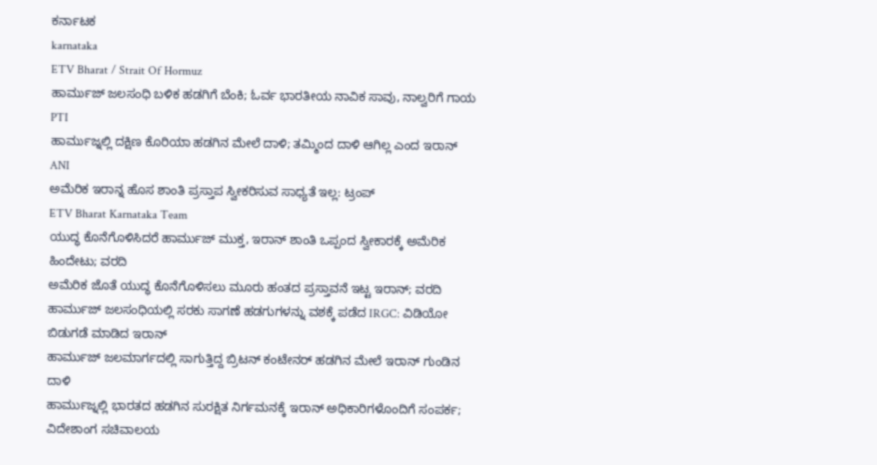ಕರ್ನಾಟಕ
karnataka
ETV Bharat / Strait Of Hormuz
ಹಾರ್ಮುಜ್ ಜಲಸಂಧಿ ಬಳಿಕ ಹಡಗಿಗೆ ಬೆಂಕಿ; ಓರ್ವ ಭಾರತೀಯ ನಾವಿಕ ಸಾವು, ನಾಲ್ವರಿಗೆ ಗಾಯ
PTI
ಹಾರ್ಮುಜ್ನಲ್ಲಿ ದಕ್ಷಿಣ ಕೊರಿಯಾ ಹಡಗಿನ ಮೇಲೆ ದಾಳಿ; ತಮ್ಮಿಂದ ದಾಳಿ ಆಗಿಲ್ಲ ಎಂದ ಇರಾನ್
ANI
ಅಮೆರಿಕ ಇರಾನ್ನ ಹೊಸ ಶಾಂತಿ ಪ್ರಸ್ತಾಪ ಸ್ವೀಕರಿಸುವ ಸಾಧ್ಯತೆ ಇಲ್ಲ: ಟ್ರಂಪ್
ETV Bharat Karnataka Team
ಯುದ್ಧ ಕೊನೆಗೊಳಿಸಿದರೆ ಹಾರ್ಮುಜ್ ಮುಕ್ತ, ಇರಾನ್ ಶಾಂತಿ ಒಪ್ಪಂದ ಸ್ವೀಕಾರಕ್ಕೆ ಅಮೆರಿಕ ಹಿಂದೇಟು; ವರದಿ
ಅಮೆರಿಕ ಜೊತೆ ಯುದ್ಧ ಕೊನೆಗೊಳಿಸಲು ಮೂರು ಹಂತದ ಪ್ರಸ್ತಾವನೆ ಇಟ್ಟ ಇರಾನ್; ವರದಿ
ಹಾರ್ಮುಜ್ ಜಲಸಂಧಿಯಲ್ಲಿ ಸರಕು ಸಾಗಣೆ ಹಡಗುಗಳನ್ನು ವಶಕ್ಕೆ ಪಡೆದ IRGC: ವಿಡಿಯೋ ಬಿಡುಗಡೆ ಮಾಡಿದ ಇರಾನ್
ಹಾರ್ಮುಜ್ ಜಲಮಾರ್ಗದಲ್ಲಿ ಸಾಗುತ್ತಿದ್ದ ಬ್ರಿಟನ್ ಕಂಟೇನರ್ ಹಡಗಿನ ಮೇಲೆ ಇರಾನ್ ಗುಂಡಿನ ದಾಳಿ
ಹಾರ್ಮುಜ್ನಲ್ಲಿ ಭಾರತದ ಹಡಗಿನ ಸುರಕ್ಷಿತ ನಿರ್ಗಮನಕ್ಕೆ ಇರಾನ್ ಅಧಿಕಾರಿಗಳೊಂದಿಗೆ ಸಂಪರ್ಕ; ವಿದೇಶಾಂಗ ಸಚಿವಾಲಯ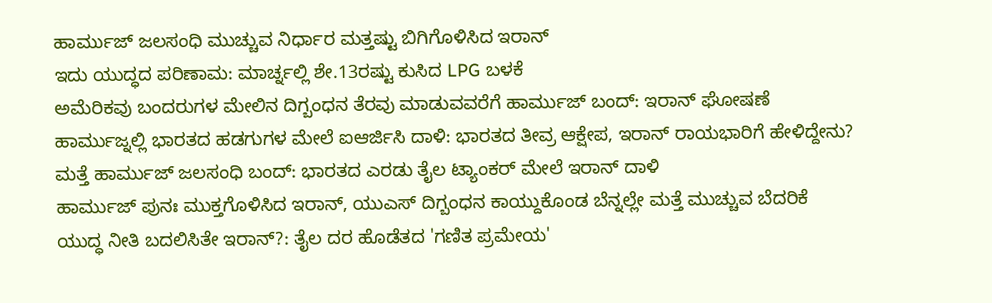ಹಾರ್ಮುಜ್ ಜಲಸಂಧಿ ಮುಚ್ಚುವ ನಿರ್ಧಾರ ಮತ್ತಷ್ಟು ಬಿಗಿಗೊಳಿಸಿದ ಇರಾನ್
ಇದು ಯುದ್ಧದ ಪರಿಣಾಮ: ಮಾರ್ಚ್ನಲ್ಲಿ ಶೇ.13ರಷ್ಟು ಕುಸಿದ LPG ಬಳಕೆ
ಅಮೆರಿಕವು ಬಂದರುಗಳ ಮೇಲಿನ ದಿಗ್ಬಂಧನ ತೆರವು ಮಾಡುವವರೆಗೆ ಹಾರ್ಮುಜ್ ಬಂದ್: ಇರಾನ್ ಘೋಷಣೆ
ಹಾರ್ಮುಜ್ನಲ್ಲಿ ಭಾರತದ ಹಡಗುಗಳ ಮೇಲೆ ಐಆರ್ಜಿಸಿ ದಾಳಿ: ಭಾರತದ ತೀವ್ರ ಆಕ್ಷೇಪ, ಇರಾನ್ ರಾಯಭಾರಿಗೆ ಹೇಳಿದ್ದೇನು?
ಮತ್ತೆ ಹಾರ್ಮುಜ್ ಜಲಸಂಧಿ ಬಂದ್: ಭಾರತದ ಎರಡು ತೈಲ ಟ್ಯಾಂಕರ್ ಮೇಲೆ ಇರಾನ್ ದಾಳಿ
ಹಾರ್ಮುಜ್ ಪುನಃ ಮುಕ್ತಗೊಳಿಸಿದ ಇರಾನ್, ಯುಎಸ್ ದಿಗ್ಬಂಧನ ಕಾಯ್ದುಕೊಂಡ ಬೆನ್ನಲ್ಲೇ ಮತ್ತೆ ಮುಚ್ಚುವ ಬೆದರಿಕೆ
ಯುದ್ಧ ನೀತಿ ಬದಲಿಸಿತೇ ಇರಾನ್?: ತೈಲ ದರ ಹೊಡೆತದ 'ಗಣಿತ ಪ್ರಮೇಯ'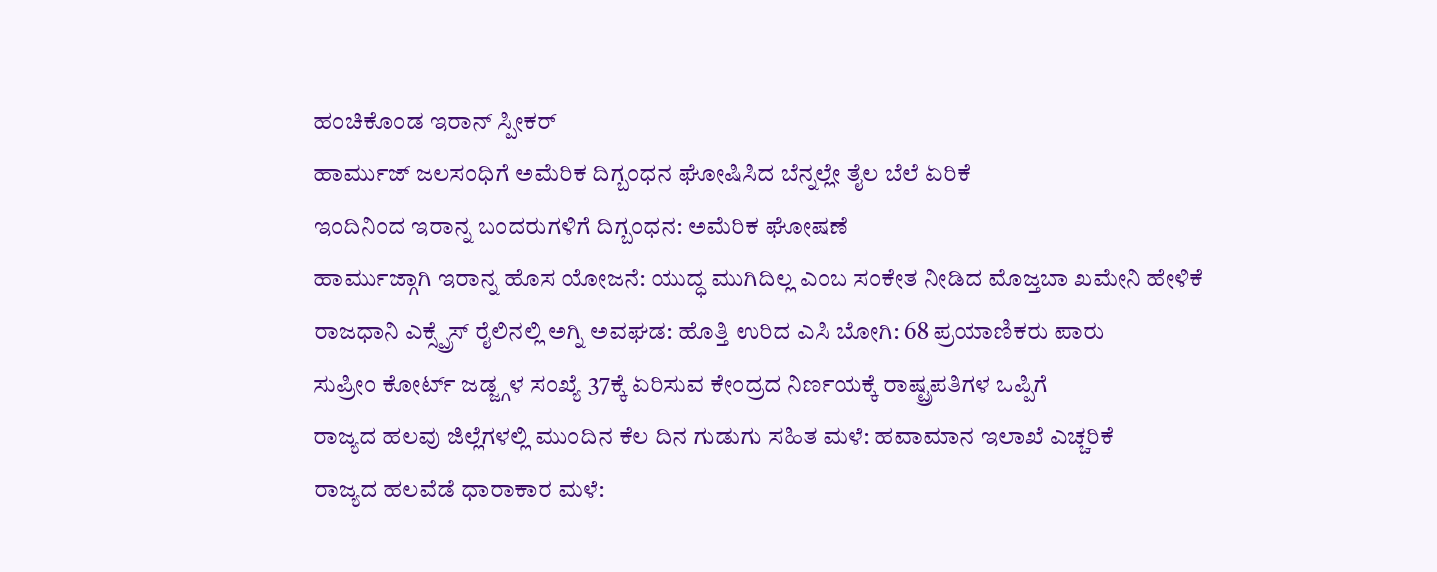ಹಂಚಿಕೊಂಡ ಇರಾನ್ ಸ್ಪೀಕರ್
ಹಾರ್ಮುಜ್ ಜಲಸಂಧಿಗೆ ಅಮೆರಿಕ ದಿಗ್ಬಂಧನ ಘೋಷಿಸಿದ ಬೆನ್ನಲ್ಲೇ ತೈಲ ಬೆಲೆ ಏರಿಕೆ
ಇಂದಿನಿಂದ ಇರಾನ್ನ ಬಂದರುಗಳಿಗೆ ದಿಗ್ಬಂಧನ: ಅಮೆರಿಕ ಘೋಷಣೆ
ಹಾರ್ಮುಜ್ಗಾಗಿ ಇರಾನ್ನ ಹೊಸ ಯೋಜನೆ: ಯುದ್ಧ ಮುಗಿದಿಲ್ಲ ಎಂಬ ಸಂಕೇತ ನೀಡಿದ ಮೊಜ್ತಬಾ ಖಮೇನಿ ಹೇಳಿಕೆ
ರಾಜಧಾನಿ ಎಕ್ಸ್ಪ್ರೆಸ್ ರೈಲಿನಲ್ಲಿ ಅಗ್ನಿ ಅವಘಡ: ಹೊತ್ತಿ ಉರಿದ ಎಸಿ ಬೋಗಿ: 68 ಪ್ರಯಾಣಿಕರು ಪಾರು
ಸುಪ್ರೀಂ ಕೋರ್ಟ್ ಜಡ್ಜ್ಗಳ ಸಂಖ್ಯೆ 37ಕ್ಕೆ ಏರಿಸುವ ಕೇಂದ್ರದ ನಿರ್ಣಯಕ್ಕೆ ರಾಷ್ಟ್ರಪತಿಗಳ ಒಪ್ಪಿಗೆ
ರಾಜ್ಯದ ಹಲವು ಜಿಲ್ಲೆಗಳಲ್ಲಿ ಮುಂದಿನ ಕೆಲ ದಿನ ಗುಡುಗು ಸಹಿತ ಮಳೆ: ಹವಾಮಾನ ಇಲಾಖೆ ಎಚ್ಚರಿಕೆ
ರಾಜ್ಯದ ಹಲವೆಡೆ ಧಾರಾಕಾರ ಮಳೆ: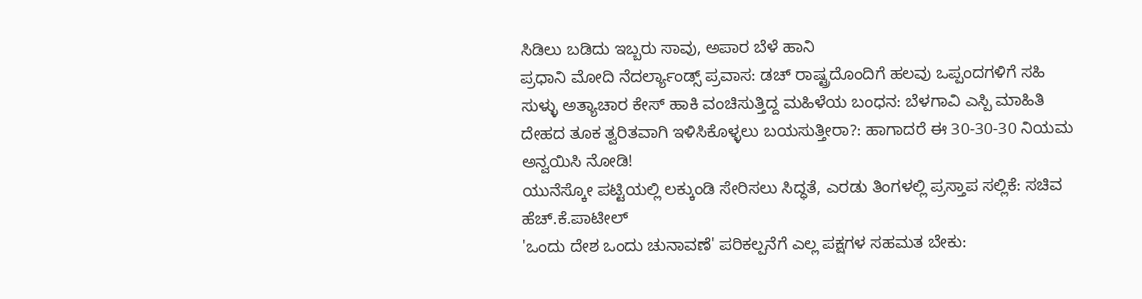ಸಿಡಿಲು ಬಡಿದು ಇಬ್ಬರು ಸಾವು, ಅಪಾರ ಬೆಳೆ ಹಾನಿ
ಪ್ರಧಾನಿ ಮೋದಿ ನೆದರ್ಲ್ಯಾಂಡ್ಸ್ ಪ್ರವಾಸ: ಡಚ್ ರಾಷ್ಟ್ರದೊಂದಿಗೆ ಹಲವು ಒಪ್ಪಂದಗಳಿಗೆ ಸಹಿ
ಸುಳ್ಳು ಅತ್ಯಾಚಾರ ಕೇಸ್ ಹಾಕಿ ವಂಚಿಸುತ್ತಿದ್ದ ಮಹಿಳೆಯ ಬಂಧನ: ಬೆಳಗಾವಿ ಎಸ್ಪಿ ಮಾಹಿತಿ
ದೇಹದ ತೂಕ ತ್ವರಿತವಾಗಿ ಇಳಿಸಿಕೊಳ್ಳಲು ಬಯಸುತ್ತೀರಾ?: ಹಾಗಾದರೆ ಈ 30-30-30 ನಿಯಮ ಅನ್ವಯಿಸಿ ನೋಡಿ!
ಯುನೆಸ್ಕೋ ಪಟ್ಟಿಯಲ್ಲಿ ಲಕ್ಕುಂಡಿ ಸೇರಿಸಲು ಸಿದ್ಧತೆ, ಎರಡು ತಿಂಗಳಲ್ಲಿ ಪ್ರಸ್ತಾಪ ಸಲ್ಲಿಕೆ: ಸಚಿವ ಹೆಚ್.ಕೆ.ಪಾಟೀಲ್
'ಒಂದು ದೇಶ ಒಂದು ಚುನಾವಣೆ' ಪರಿಕಲ್ಪನೆಗೆ ಎಲ್ಲ ಪಕ್ಷಗಳ ಸಹಮತ ಬೇಕು: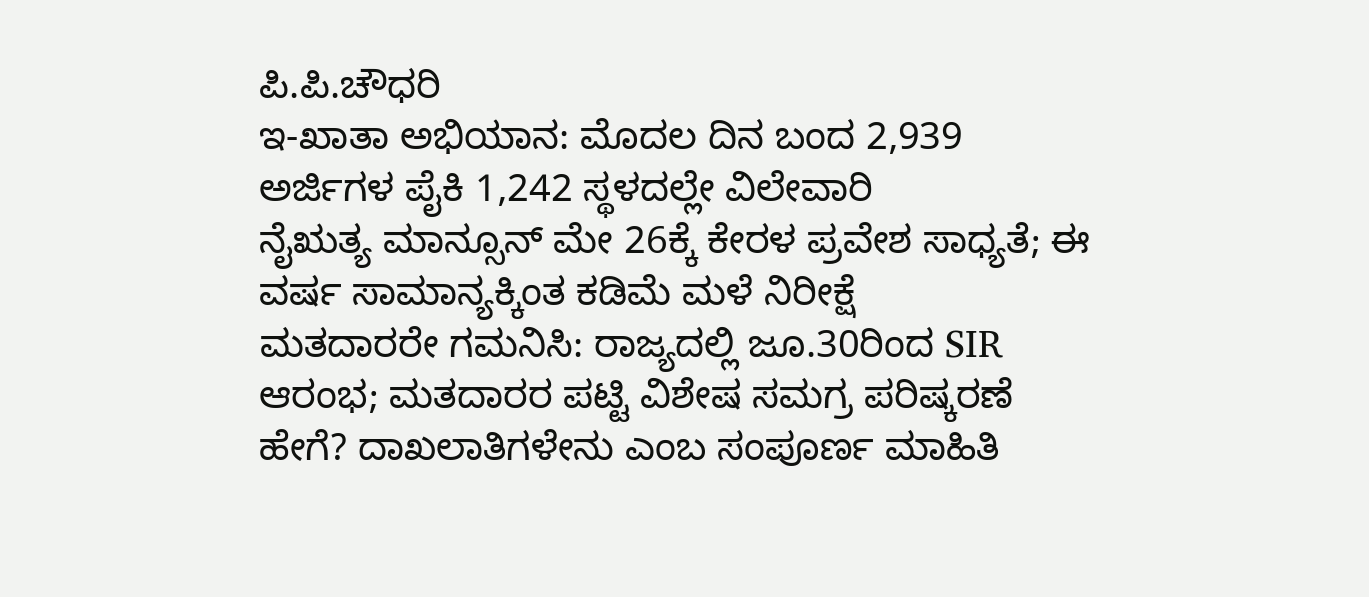ಪಿ.ಪಿ.ಚೌಧರಿ
ಇ-ಖಾತಾ ಅಭಿಯಾನ: ಮೊದಲ ದಿನ ಬಂದ 2,939 ಅರ್ಜಿಗಳ ಪೈಕಿ 1,242 ಸ್ಥಳದಲ್ಲೇ ವಿಲೇವಾರಿ
ನೈಋತ್ಯ ಮಾನ್ಸೂನ್ ಮೇ 26ಕ್ಕೆ ಕೇರಳ ಪ್ರವೇಶ ಸಾಧ್ಯತೆ; ಈ ವರ್ಷ ಸಾಮಾನ್ಯಕ್ಕಿಂತ ಕಡಿಮೆ ಮಳೆ ನಿರೀಕ್ಷೆ
ಮತದಾರರೇ ಗಮನಿಸಿ: ರಾಜ್ಯದಲ್ಲಿ ಜೂ.30ರಿಂದ SIR ಆರಂಭ; ಮತದಾರರ ಪಟ್ಟಿ ವಿಶೇಷ ಸಮಗ್ರ ಪರಿಷ್ಕರಣೆ ಹೇಗೆ? ದಾಖಲಾತಿಗಳೇನು ಎಂಬ ಸಂಪೂರ್ಣ ಮಾಹಿತಿ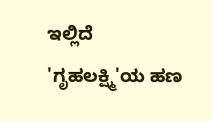ಇಲ್ಲಿದೆ
'ಗೃಹಲಕ್ಷ್ಮಿ'ಯ ಹಣ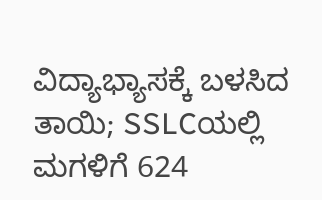ವಿದ್ಯಾಭ್ಯಾಸಕ್ಕೆ ಬಳಸಿದ ತಾಯಿ; SSLCಯಲ್ಲಿ ಮಗಳಿಗೆ 624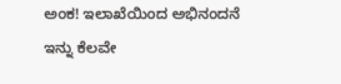ಅಂಕ! ಇಲಾಖೆಯಿಂದ ಅಭಿನಂದನೆ
ಇನ್ನು ಕೆಲವೇ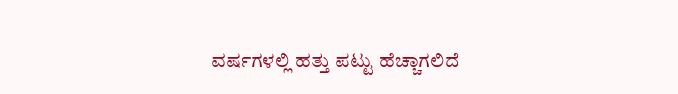ವರ್ಷಗಳಲ್ಲಿ ಹತ್ತು ಪಟ್ಟು ಹೆಚ್ಚಾಗಲಿದೆ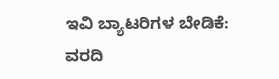ಇವಿ ಬ್ಯಾಟರಿಗಳ ಬೇಡಿಕೆ: ವರದಿ